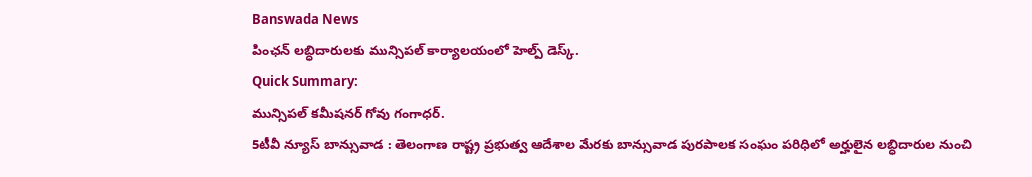Banswada News
పింఛన్ లబ్ధిదారులకు మున్సిపల్ కార్యాలయంలో హెల్ప్ డెస్క్.
Quick Summary:
మున్సిపల్ కమీషనర్ గోవు గంగాధర్.
5టీవీ న్యూస్ బాన్సువాడ : తెలంగాణ రాష్ట్ర ప్రభుత్వ ఆదేశాల మేరకు బాన్సువాడ పురపాలక సంఘం పరిధిలో అర్హులైన లబ్ధిదారుల నుంచి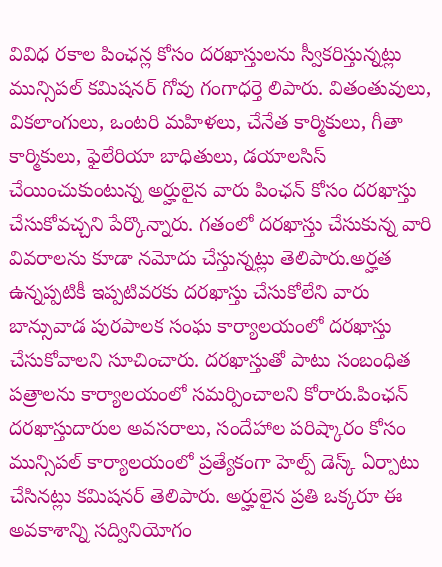వివిధ రకాల పింఛన్ల కోసం దరఖాస్తులను స్వీకరిస్తున్నట్లు మున్సిపల్ కమిషనర్ గోవు గంగాధర్తె లిపారు. వితంతువులు, వికలాంగులు, ఒంటరి మహిళలు, చేనేత కార్మికులు, గీతా కార్మికులు, ఫైలేరియా బాధితులు, డయాలసిస్ చేయించుకుంటున్న అర్హులైన వారు పింఛన్ కోసం దరఖాస్తు చేసుకోవచ్చని పేర్కొన్నారు. గతంలో దరఖాస్తు చేసుకున్న వారి వివరాలను కూడా నమోదు చేస్తున్నట్లు తెలిపారు.అర్హత ఉన్నప్పటికీ ఇప్పటివరకు దరఖాస్తు చేసుకోలేని వారు బాన్సువాడ పురపాలక సంఘ కార్యాలయంలో దరఖాస్తు చేసుకోవాలని సూచించారు. దరఖాస్తుతో పాటు సంబంధిత పత్రాలను కార్యాలయంలో సమర్పించాలని కోరారు.పింఛన్ దరఖాస్తుదారుల అవసరాలు, సందేహాల పరిష్కారం కోసం మున్సిపల్ కార్యాలయంలో ప్రత్యేకంగా హెల్ప్ డెస్క్ ఏర్పాటు చేసినట్లు కమిషనర్ తెలిపారు. అర్హులైన ప్రతి ఒక్కరూ ఈ అవకాశాన్ని సద్వినియోగం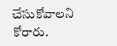చేసుకోవాలని కోరారు.